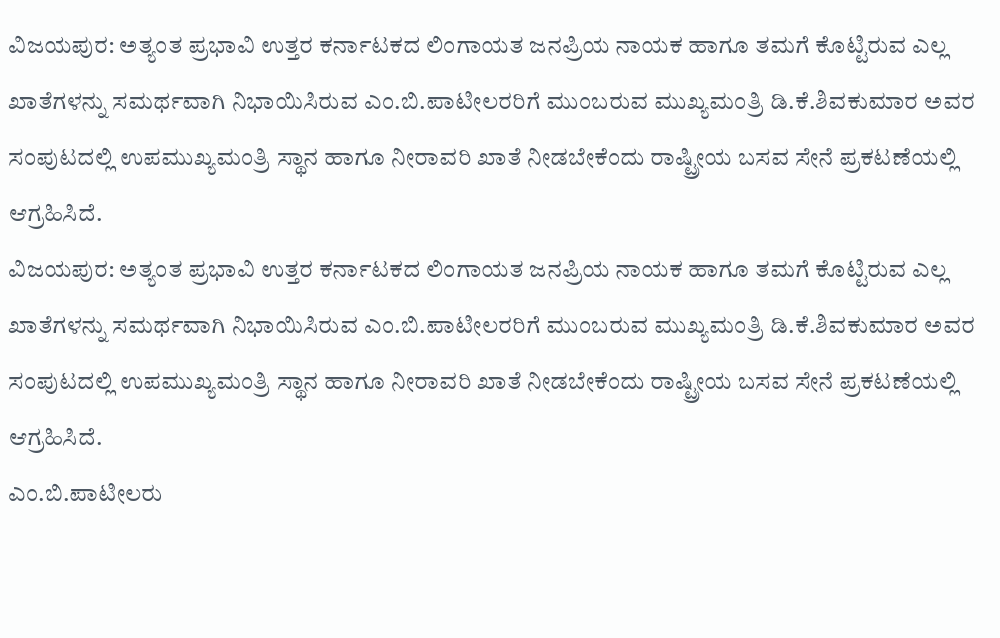ವಿಜಯಪುರ: ಅತ್ಯಂತ ಪ್ರಭಾವಿ ಉತ್ತರ ಕರ್ನಾಟಕದ ಲಿಂಗಾಯತ ಜನಪ್ರಿಯ ನಾಯಕ ಹಾಗೂ ತಮಗೆ ಕೊಟ್ಟಿರುವ ಎಲ್ಲ ಖಾತೆಗಳನ್ನು ಸಮರ್ಥವಾಗಿ ನಿಭಾಯಿಸಿರುವ ಎಂ.ಬಿ.ಪಾಟೀಲರರಿಗೆ ಮುಂಬರುವ ಮುಖ್ಯಮಂತ್ರಿ ಡಿ.ಕೆ.ಶಿವಕುಮಾರ ಅವರ ಸಂಪುಟದಲ್ಲಿ ಉಪಮುಖ್ಯಮಂತ್ರಿ ಸ್ಥಾನ ಹಾಗೂ ನೀರಾವರಿ ಖಾತೆ ನೀಡಬೇಕೆಂದು ರಾಷ್ಟ್ರೀಯ ಬಸವ ಸೇನೆ ಪ್ರಕಟಣೆಯಲ್ಲಿ ಆಗ್ರಹಿಸಿದೆ.
ವಿಜಯಪುರ: ಅತ್ಯಂತ ಪ್ರಭಾವಿ ಉತ್ತರ ಕರ್ನಾಟಕದ ಲಿಂಗಾಯತ ಜನಪ್ರಿಯ ನಾಯಕ ಹಾಗೂ ತಮಗೆ ಕೊಟ್ಟಿರುವ ಎಲ್ಲ ಖಾತೆಗಳನ್ನು ಸಮರ್ಥವಾಗಿ ನಿಭಾಯಿಸಿರುವ ಎಂ.ಬಿ.ಪಾಟೀಲರರಿಗೆ ಮುಂಬರುವ ಮುಖ್ಯಮಂತ್ರಿ ಡಿ.ಕೆ.ಶಿವಕುಮಾರ ಅವರ ಸಂಪುಟದಲ್ಲಿ ಉಪಮುಖ್ಯಮಂತ್ರಿ ಸ್ಥಾನ ಹಾಗೂ ನೀರಾವರಿ ಖಾತೆ ನೀಡಬೇಕೆಂದು ರಾಷ್ಟ್ರೀಯ ಬಸವ ಸೇನೆ ಪ್ರಕಟಣೆಯಲ್ಲಿ ಆಗ್ರಹಿಸಿದೆ.
ಎಂ.ಬಿ.ಪಾಟೀಲರು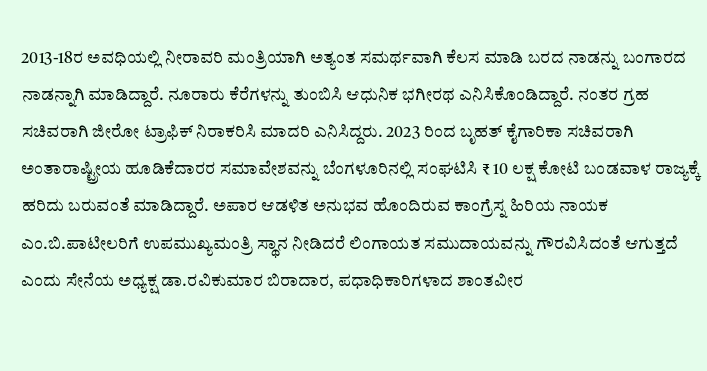2013-18ರ ಅವಧಿಯಲ್ಲಿ ನೀರಾವರಿ ಮಂತ್ರಿಯಾಗಿ ಅತ್ಯಂತ ಸಮರ್ಥವಾಗಿ ಕೆಲಸ ಮಾಡಿ ಬರದ ನಾಡನ್ನು ಬಂಗಾರದ ನಾಡನ್ನಾಗಿ ಮಾಡಿದ್ದಾರೆ. ನೂರಾರು ಕೆರೆಗಳನ್ನು ತುಂಬಿಸಿ ಆಧುನಿಕ ಭಗೀರಥ ಎನಿಸಿಕೊಂಡಿದ್ದಾರೆ. ನಂತರ ಗ್ರಹ ಸಚಿವರಾಗಿ ಜೀರೋ ಟ್ರಾಫಿಕ್ ನಿರಾಕರಿಸಿ ಮಾದರಿ ಎನಿಸಿದ್ದರು. 2023 ರಿಂದ ಬೃಹತ್ ಕೈಗಾರಿಕಾ ಸಚಿವರಾಗಿ ಅಂತಾರಾಷ್ಟ್ರೀಯ ಹೂಡಿಕೆದಾರರ ಸಮಾವೇಶವನ್ನು ಬೆಂಗಳೂರಿನಲ್ಲಿ ಸಂಘಟಿಸಿ ₹ 10 ಲಕ್ಷ ಕೋಟಿ ಬಂಡವಾಳ ರಾಜ್ಯಕ್ಕೆ ಹರಿದು ಬರುವಂತೆ ಮಾಡಿದ್ದಾರೆ. ಅಪಾರ ಆಡಳಿತ ಅನುಭವ ಹೊಂದಿರುವ ಕಾಂಗ್ರೆಸ್ನ ಹಿರಿಯ ನಾಯಕ ಎಂ.ಬಿ.ಪಾಟೀಲರಿಗೆ ಉಪಮುಖ್ಯಮಂತ್ರಿ ಸ್ಥಾನ ನೀಡಿದರೆ ಲಿಂಗಾಯತ ಸಮುದಾಯವನ್ನು ಗೌರವಿಸಿದಂತೆ ಆಗುತ್ತದೆ ಎಂದು ಸೇನೆಯ ಅಧ್ಯಕ್ಷ ಡಾ.ರವಿಕುಮಾರ ಬಿರಾದಾರ, ಪಧಾಧಿಕಾರಿಗಳಾದ ಶಾಂತವೀರ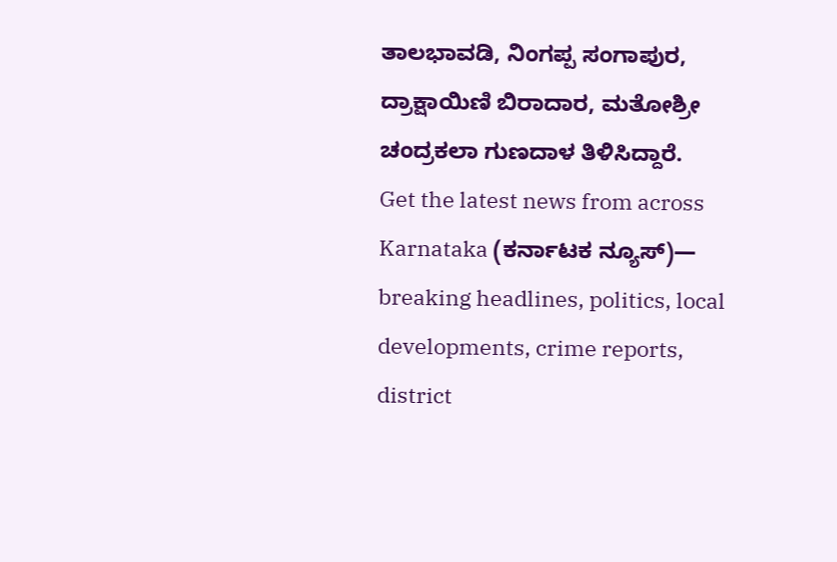ತಾಲಭಾವಡಿ, ನಿಂಗಪ್ಪ ಸಂಗಾಪುರ, ದ್ರಾಕ್ಷಾಯಿಣಿ ಬಿರಾದಾರ, ಮತೋಶ್ರೀ ಚಂದ್ರಕಲಾ ಗುಣದಾಳ ತಿಳಿಸಿದ್ದಾರೆ.
Get the latest news from across Karnataka (ಕರ್ನಾಟಕ ನ್ಯೂಸ್)— breaking headlines, politics, local developments, crime reports, district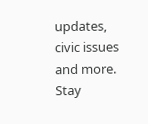updates, civic issues and more. Stay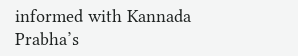informed with Kannada Prabha’s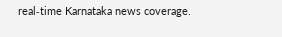real‑time Karnataka news coverage.